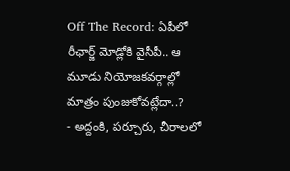Off The Record: ఏపీలో రీఛార్జ్ మోడ్లోకి వైసీపీ.. ఆ మూడు నియోజకవర్గాల్లో మాత్రం పుంజుకోవట్లేదా..?
- అద్దంకి, పర్చూరు, చీరాలలో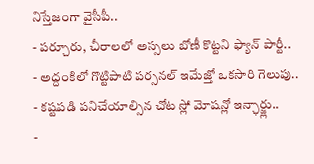నిస్తేజంగా వైసీపీ..
- పర్చూరు, చీరాలలో అస్సలు బోణీ కొట్టని ఫ్యాన్ పార్టీ..
- అద్దంకిలో గొట్టిపాటి పర్సనల్ ఇమేజ్తో ఒకసారి గెలుపు..
- కష్టపడి పనిచేయాల్సిన చోట స్లో మోషన్లో ఇన్ఛార్జ్లు..
-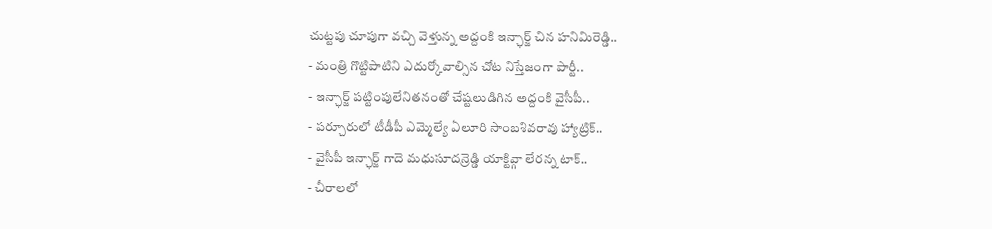చుట్టపు చూపుగా వచ్చి వెళ్తున్న అద్దంకి ఇన్ఛార్జ్ చిన హనిమిరెడ్డి..
- మంత్రి గొట్టిపాటిని ఎదుర్కోవాల్సిన చోట నిస్తేజంగా పార్టీ..
- ఇన్ఛార్జ్ పట్టింపులేనితనంతో చేష్టలుడిగిన అద్దంకి వైసీపీ..
- పర్చూరులో టీడీపీ ఎమ్మెల్యే ఏలూరి సాంబశివరావు హ్యాట్రిక్..
- వైసీపీ ఇన్ఛార్జ్ గాదె మధుసూదన్రెడ్డి యాక్టివ్గా లేరన్న టాక్..
- చీరాలలో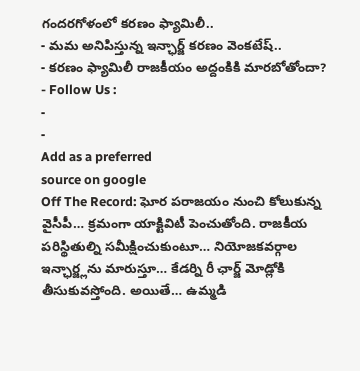గందరగోళంలో కరణం ఫ్యామిలీ..
- మమ అనిపిస్తున్న ఇన్ఛార్జ్ కరణం వెంకటేష్..
- కరణం ఫ్యామిలీ రాజకీయం అద్దంకికి మారబోతోందా?
- Follow Us :
-
-
Add as a preferred
source on google
Off The Record: ఘోర పరాజయం నుంచి కోలుకున్న వైసీపీ… క్రమంగా యాక్టివిటీ పెంచుతోంది. రాజకీయ పరిస్థితుల్ని సమీక్షించుకుంటూ… నియోజకవర్గాల ఇన్ఛార్జ్లను మారుస్తూ… కేడర్ని రీ ఛార్జ్ మోడ్లోకి తీసుకువస్తోంది. అయితే… ఉమ్మడి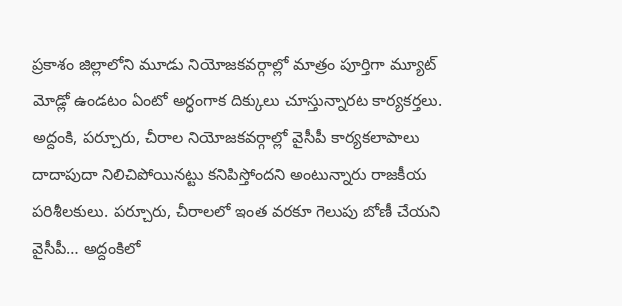ప్రకాశం జిల్లాలోని మూడు నియోజకవర్గాల్లో మాత్రం పూర్తిగా మ్యూట్ మోడ్లో ఉండటం ఏంటో అర్ధంగాక దిక్కులు చూస్తున్నారట కార్యకర్తలు. అద్దంకి, పర్చూరు, చీరాల నియోజకవర్గాల్లో వైసీపీ కార్యకలాపాలు దాదాపుదా నిలిచిపోయినట్టు కనిపిస్తోందని అంటున్నారు రాజకీయ పరిశీలకులు. పర్చూరు, చీరాలలో ఇంత వరకూ గెలుపు బోణీ చేయని వైసీపీ… అద్దంకిలో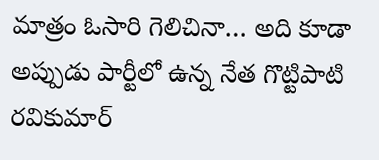మాత్రం ఓసారి గెలిచినా… అది కూడా అప్పుడు పార్టీలో ఉన్న నేత గొట్టిపాటి రవికుమార్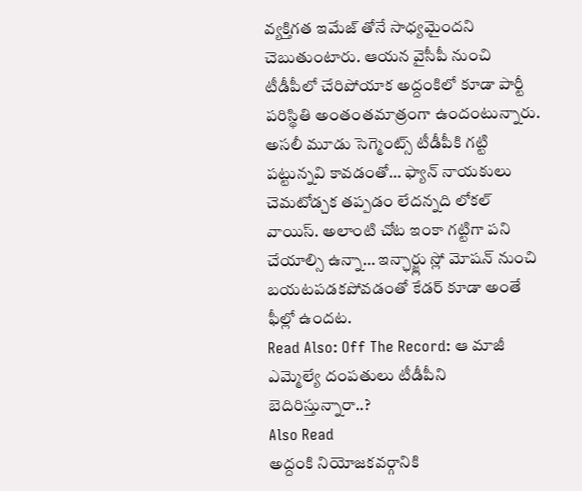వ్యక్తిగత ఇమేజ్ తోనే సాధ్యమైందని చెబుతుంటారు. ఆయన వైసీపీ నుంచి టీడీపీలో చేరిపోయాక అద్దంకిలో కూడా పార్టీ పరిస్థితి అంతంతమాత్రంగా ఉందంటున్నారు. అసలీ మూడు సెగ్మెంట్స్ టీడీపీకి గట్టి పట్టున్నవి కావడంతో… ఫ్యాన్ నాయకులు చెమటోడ్చక తప్పడం లేదన్నది లోకల్ వాయిస్. అలాంటి చోట ఇంకా గట్టిగా పని చేయాల్సి ఉన్నా… ఇన్ఛార్జ్లు స్లో మోషన్ నుంచి బయటపడకపోవడంతో కేడర్ కూడా అంతే ఫీల్లో ఉందట.
Read Also: Off The Record: ఆ మాజీ ఎమ్మెల్యే దంపతులు టీడీపీని బెదిరిస్తున్నారా..?
Also Read
అద్దంకి నియోజకవర్గానికి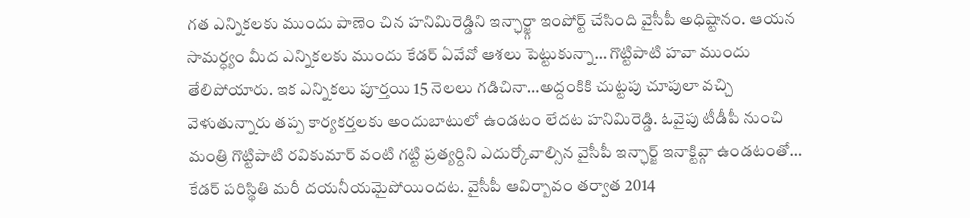గత ఎన్నికలకు ముందు పాణెం చిన హనిమిరెడ్డిని ఇన్ఛార్జ్గా ఇంపోర్ట్ చేసింది వైసీపీ అధిష్టానం. ఆయన సామర్ధ్యం మీద ఎన్నికలకు ముందు కేడర్ ఏవేవో ఆశలు పెట్టుకున్నా… గొట్టిపాటి హవా ముందు తేలిపోయారు. ఇక ఎన్నికలు పూర్తయి 15 నెలలు గడిచినా…అద్దంకికి చుట్టపు చూపులా వచ్చి వెళుతున్నారు తప్ప కార్యకర్తలకు అందుబాటులో ఉండటం లేదట హనిమిరెడ్డి. ఓవైపు టీడీపీ నుంచి మంత్రి గొట్టిపాటి రవికుమార్ వంటి గట్టి ప్రత్యర్దిని ఎదుర్కోవాల్సిన వైసీపీ ఇన్ఛార్జ్ ఇనాక్టివ్గా ఉండటంతో… కేడర్ పరిస్థితి మరీ దయనీయమైపోయిందట. వైసీపీ ఆవిర్బావం తర్వాత 2014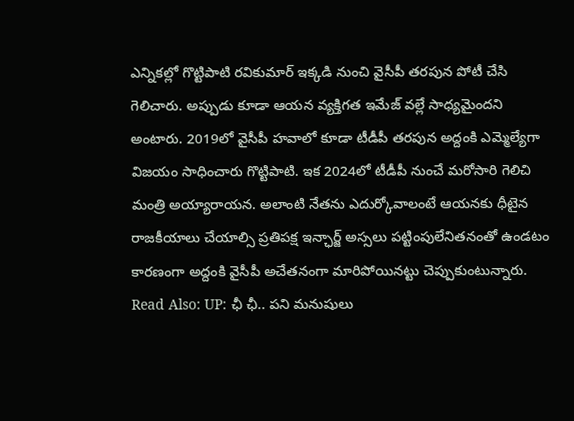ఎన్నికల్లో గొట్టిపాటి రవికుమార్ ఇక్కడి నుంచి వైసీపీ తరపున పోటీ చేసి గెలిచారు. అప్పుడు కూడా ఆయన వ్యక్తిగత ఇమేజ్ వల్లే సాధ్యమైందని అంటారు. 2019లో వైసీపీ హవాలో కూడా టీడీపీ తరపున అద్దంకి ఎమ్మెల్యేగా విజయం సాధించారు గొట్టిపాటి. ఇక 2024లో టీడీపీ నుంచే మరోసారి గెలిచి మంత్రి అయ్యారాయన. అలాంటి నేతను ఎదుర్కోవాలంటే ఆయనకు ధీటైన రాజకీయాలు చేయాల్సి ప్రతిపక్ష ఇన్ఛార్జ్ అస్సలు పట్టింపులేనితనంతో ఉండటం కారణంగా అద్దంకి వైసీపీ అచేతనంగా మారిపోయినట్టు చెప్పుకుంటున్నారు.
Read Also: UP: ఛీ ఛీ.. పని మనుషులు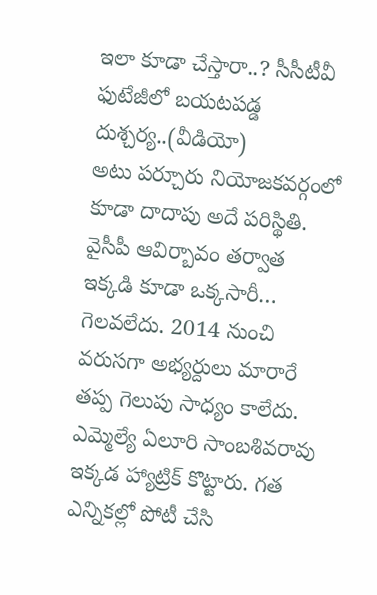ఇలా కూడా చేస్తారా..? సీసీటీవీ ఫుటేజీలో బయటపడ్డ దుశ్చర్య..(వీడియో)
అటు పర్చూరు నియోజకవర్గంలో కూడా దాదాపు అదే పరిస్థితి. వైసీపీ ఆవిర్బావం తర్వాత ఇక్కడి కూడా ఒక్కసారీ… గెలవలేదు. 2014 నుంచి వరుసగా అభ్యర్దులు మారారే తప్ప గెలుపు సాధ్యం కాలేదు. ఎమ్మెల్యే ఏలూరి సాంబశివరావు ఇక్కడ హ్యాట్రిక్ కొట్టారు. గత ఎన్నికల్లో పోటీ చేసి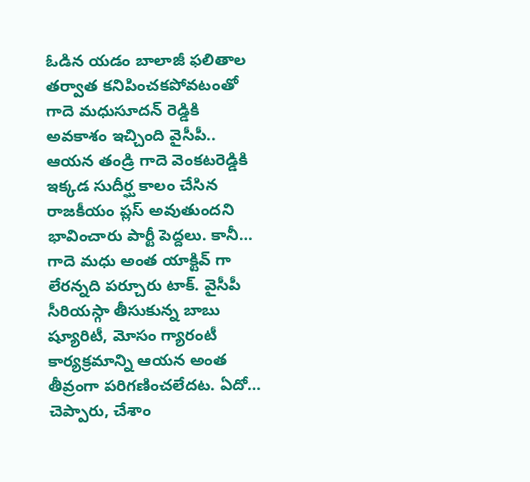ఓడిన యడం బాలాజీ ఫలితాల తర్వాత కనిపించకపోవటంతో గాదె మధుసూదన్ రెడ్డికి అవకాశం ఇచ్చింది వైసీపీ.. ఆయన తండ్రి గాదె వెంకటరెడ్డికి ఇక్కడ సుదీర్ఘ కాలం చేసిన రాజకీయం ప్లస్ అవుతుందని భావించారు పార్టీ పెద్దలు. కానీ… గాదె మధు అంత యాక్టివ్ గా లేరన్నది పర్చూరు టాక్. వైసీపీ సీరియస్గా తీసుకున్న బాబు ష్యూరిటీ, మోసం గ్యారంటీ కార్యక్రమాన్ని ఆయన అంత తీవ్రంగా పరిగణించలేదట. ఏదో… చెప్పారు, చేశాం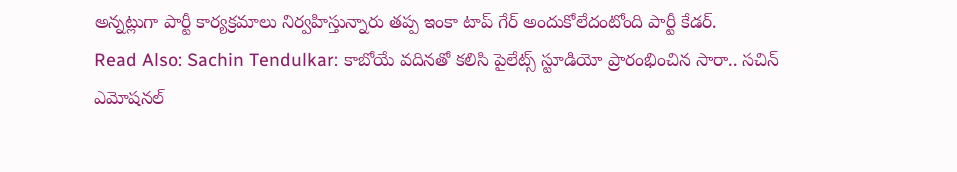అన్నట్లుగా పార్టీ కార్యక్రమాలు నిర్వహిస్తున్నారు తప్ప ఇంకా టాప్ గేర్ అందుకోలేదంటోంది పార్టీ కేడర్.
Read Also: Sachin Tendulkar: కాబోయే వదినతో కలిసి పైలేట్స్ స్టూడియో ప్రారంభించిన సారా.. సచిన్ ఎమోషనల్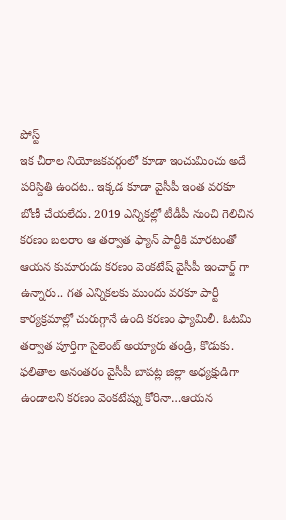పోస్ట్
ఇక చీరాల నియోజకవర్గంలో కూడా ఇంచుమించు అదే పరిస్దితి ఉందట.. ఇక్కడ కూడా వైసీపీ ఇంత వరకూ బోణీ చేయలేదు. 2019 ఎన్నికల్లో టీడీపీ నుంచి గెలిచిన కరణం బలరాం ఆ తర్వాత ఫ్యాన్ పార్టీకి మారటంతో ఆయన కుమారుడు కరణం వెంకటేష్ వైసీపీ ఇంచార్జ్ గా ఉన్నారు.. గత ఎన్నికలకు ముందు వరకూ పార్టీ కార్యక్రమాల్లో చురుగ్గానే ఉంది కరణం ఫ్యామిలీ. ఓటమి తర్వాత పూర్తిగా సైలెంట్ అయ్యారు తండ్రి, కొడుకు. ఫలితాల అనంతరం వైసీపీ బాపట్ల జిల్లా అధ్యక్షుడిగా ఉండాలని కరణం వెంకటేష్ను కోరినా…ఆయన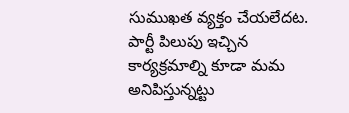సుముఖత వ్యక్తం చేయలేదట. పార్టీ పిలుపు ఇచ్చిన కార్యక్రమాల్ని కూడా మమ అనిపిస్తున్నట్టు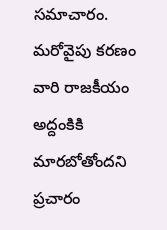సమాచారం. మరోవైపు కరణం వారి రాజకీయం అద్దంకికి మారబోతోందని ప్రచారం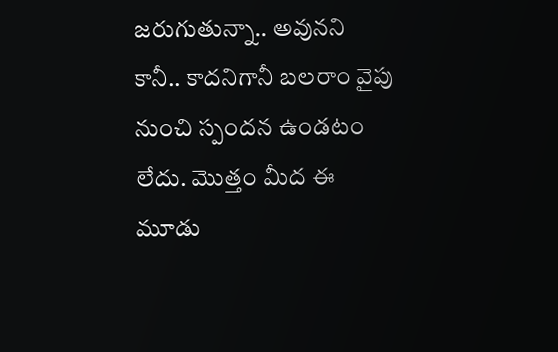జరుగుతున్నా.. అవునని కానీ.. కాదనిగానీ బలరాం వైపు నుంచి స్పందన ఉండటం లేదు. మొత్తం మీద ఈ మూడు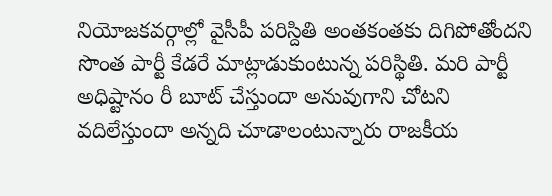నియోజకవర్గాల్లో వైసీపీ పరిస్దితి అంతకంతకు దిగిపోతోందని సొంత పార్టీ కేడరే మాట్లాడుకుంటున్న పరిస్థితి. మరి పార్టీ అధిష్టానం రీ బూట్ చేస్తుందా అనువుగాని చోటని వదిలేస్తుందా అన్నది చూడాలంటున్నారు రాజకీయ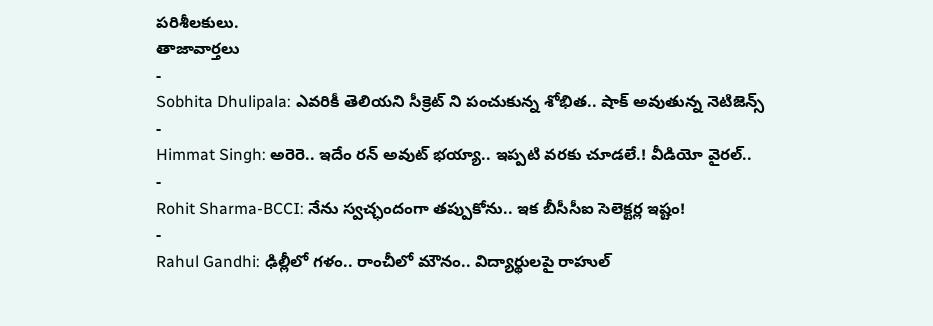పరిశీలకులు.
తాజావార్తలు
-
Sobhita Dhulipala: ఎవరికీ తెలియని సీక్రెట్ ని పంచుకున్న శోభిత.. షాక్ అవుతున్న నెటిజెన్స్
-
Himmat Singh: అరెరె.. ఇదేం రన్ అవుట్ భయ్యా.. ఇప్పటి వరకు చూడలే.! వీడియో వైరల్..
-
Rohit Sharma-BCCI: నేను స్వచ్ఛందంగా తప్పుకోను.. ఇక బీసీసీఐ సెలెక్టర్ల ఇష్టం!
-
Rahul Gandhi: ఢిల్లీలో గళం.. రాంచీలో మౌనం.. విద్యార్థులపై రాహుల్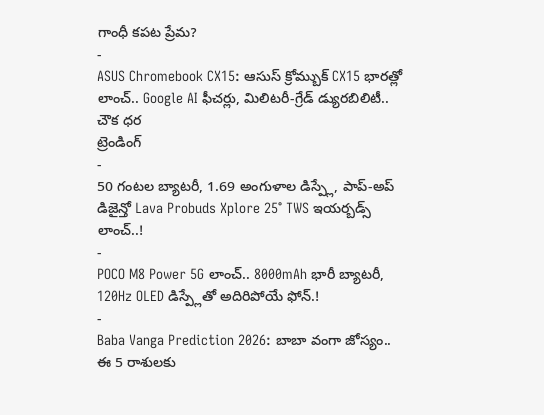గాంధీ కపట ప్రేమ?
-
ASUS Chromebook CX15: ఆసుస్ క్రోమ్బుక్ CX15 భారత్లో లాంచ్.. Google AI ఫీచర్లు, మిలిటరీ-గ్రేడ్ డ్యురబిలిటీ.. చౌక ధర
ట్రెండింగ్
-
50 గంటల బ్యాటరీ, 1.69 అంగుళాల డిస్ప్లే, పాప్-అప్ డిజైన్తో Lava Probuds Xplore 25° TWS ఇయర్బడ్స్ లాంచ్..!
-
POCO M8 Power 5G లాంచ్.. 8000mAh భారీ బ్యాటరీ, 120Hz OLED డిస్ప్లేతో అదిరిపోయే ఫోన్.!
-
Baba Vanga Prediction 2026: బాబా వంగా జోస్యం.. ఈ 5 రాశులకు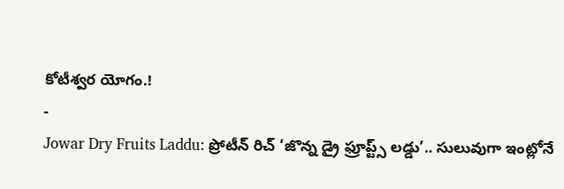కోటీశ్వర యోగం.!
-
Jowar Dry Fruits Laddu: ప్రోటీన్ రిచ్ ‘జొన్న డ్రై ఫ్రూప్ట్స్ లడ్డు’.. సులువుగా ఇంట్లోనే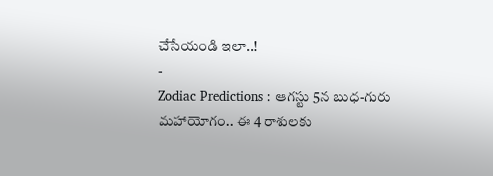చేసేయండి ఇలా..!
-
Zodiac Predictions : ఆగస్టు 5న బుధ-గురు మహాయోగం.. ఈ 4 రాశులకు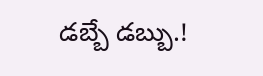డబ్బే డబ్బు.!